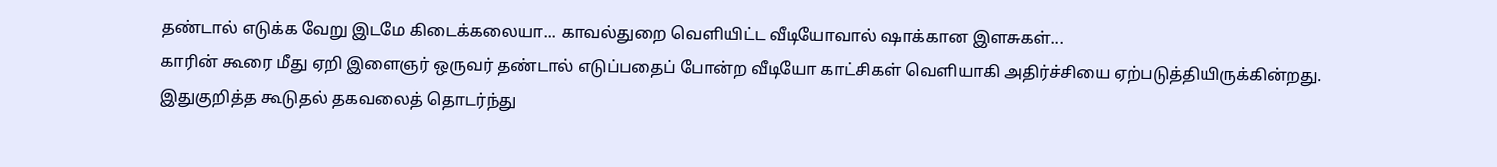தண்டால் எடுக்க வேறு இடமே கிடைக்கலையா... காவல்துறை வெளியிட்ட வீடியோவால் ஷாக்கான இளசுகள்...
காரின் கூரை மீது ஏறி இளைஞர் ஒருவர் தண்டால் எடுப்பதைப் போன்ற வீடியோ காட்சிகள் வெளியாகி அதிர்ச்சியை ஏற்படுத்தியிருக்கின்றது. இதுகுறித்த கூடுதல் தகவலைத் தொடர்ந்து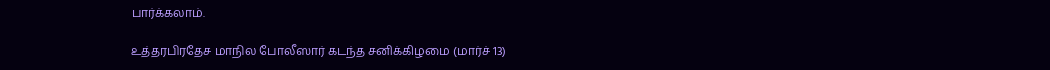பார்க்கலாம்.

உத்தரபிரதேச மாநில போலீஸார் கடந்த சனிக்கிழமை (மார்ச் 13)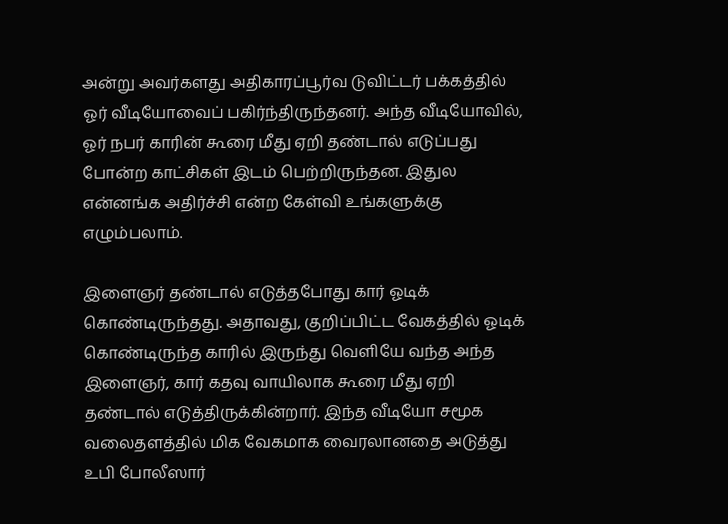அன்று அவர்களது அதிகாரப்பூர்வ டுவிட்டர் பக்கத்தில் ஓர் வீடியோவைப் பகிர்ந்திருந்தனர். அந்த வீடியோவில், ஓர் நபர் காரின் கூரை மீது ஏறி தண்டால் எடுப்பது போன்ற காட்சிகள் இடம் பெற்றிருந்தன. இதுல என்னங்க அதிர்ச்சி என்ற கேள்வி உங்களுக்கு எழும்பலாம்.

இளைஞர் தண்டால் எடுத்தபோது கார் ஓடிக் கொண்டிருந்தது. அதாவது, குறிப்பிட்ட வேகத்தில் ஓடிக் கொண்டிருந்த காரில் இருந்து வெளியே வந்த அந்த இளைஞர், கார் கதவு வாயிலாக கூரை மீது ஏறி தண்டால் எடுத்திருக்கின்றார். இந்த வீடியோ சமூக வலைதளத்தில் மிக வேகமாக வைரலானதை அடுத்து உபி போலீஸார்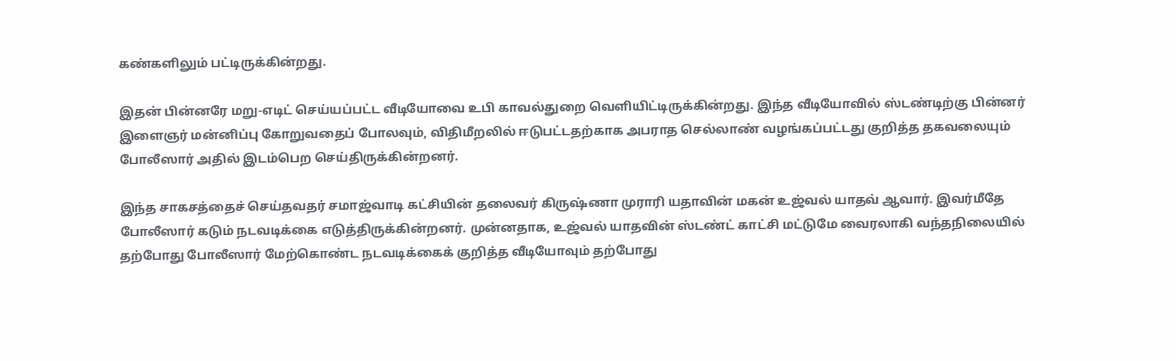கண்களிலும் பட்டிருக்கின்றது.

இதன் பின்னரே மறு-எடிட் செய்யப்பட்ட வீடியோவை உபி காவல்துறை வெளியிட்டிருக்கின்றது. இந்த வீடியோவில் ஸ்டண்டிற்கு பின்னர் இளைஞர் மன்னிப்பு கோறுவதைப் போலவும், விதிமீறலில் ஈடுபட்டதற்காக அபராத செல்லாண் வழங்கப்பட்டது குறித்த தகவலையும் போலீஸார் அதில் இடம்பெற செய்திருக்கின்றனர்.

இந்த சாகசத்தைச் செய்தவதர் சமாஜ்வாடி கட்சியின் தலைவர் கிருஷ்ணா முராரி யதாவின் மகன் உஜ்வல் யாதவ் ஆவார். இவர்மீதே போலீஸார் கடும் நடவடிக்கை எடுத்திருக்கின்றனர். முன்னதாக, உஜ்வல் யாதவின் ஸ்டண்ட் காட்சி மட்டுமே வைரலாகி வந்தநிலையில் தற்போது போலீஸார் மேற்கொண்ட நடவடிக்கைக் குறித்த வீடியோவும் தற்போது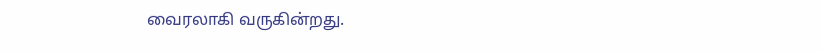வைரலாகி வருகின்றது.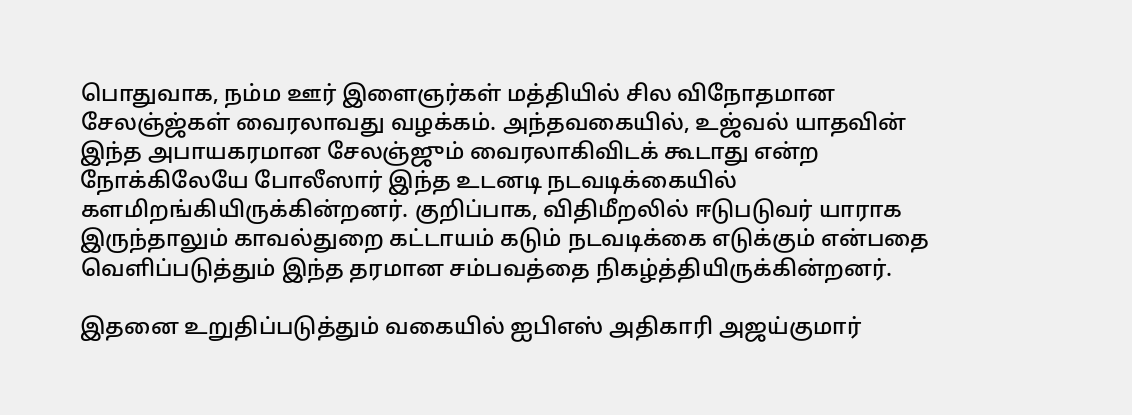பொதுவாக, நம்ம ஊர் இளைஞர்கள் மத்தியில் சில விநோதமான சேலஞ்ஜ்கள் வைரலாவது வழக்கம். அந்தவகையில், உஜ்வல் யாதவின் இந்த அபாயகரமான சேலஞ்ஜும் வைரலாகிவிடக் கூடாது என்ற நோக்கிலேயே போலீஸார் இந்த உடனடி நடவடிக்கையில் களமிறங்கியிருக்கின்றனர். குறிப்பாக, விதிமீறலில் ஈடுபடுவர் யாராக இருந்தாலும் காவல்துறை கட்டாயம் கடும் நடவடிக்கை எடுக்கும் என்பதை வெளிப்படுத்தும் இந்த தரமான சம்பவத்தை நிகழ்த்தியிருக்கின்றனர்.

இதனை உறுதிப்படுத்தும் வகையில் ஐபிஎஸ் அதிகாரி அஜய்குமார்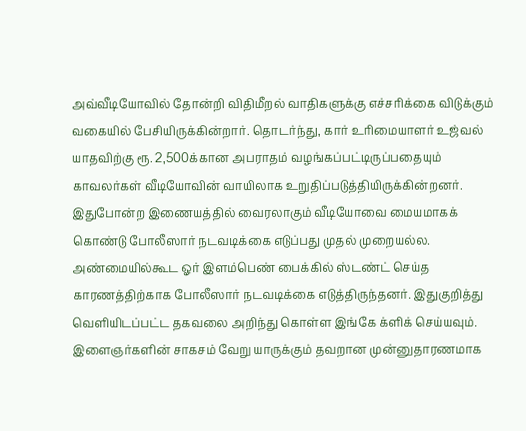அவ்வீடியோவில் தோன்றி விதிமீறல் வாதிகளுக்கு எச்சரிக்கை விடுக்கும் வகையில் பேசியிருக்கின்றார். தொடர்ந்து, கார் உரிமையாளர் உஜ்வல் யாதவிற்கு ரூ. 2,500க்கான அபராதம் வழங்கப்பட்டிருப்பதையும் காவலர்கள் வீடியோவின் வாயிலாக உறுதிப்படுத்தியிருக்கின்றனர்.
இதுபோன்ற இணையத்தில் வைரலாகும் வீடியோவை மையமாகக் கொண்டு போலீஸார் நடவடிக்கை எடுப்பது முதல் முறையல்ல. அண்மையில்கூட ஓர் இளம்பெண் பைக்கில் ஸ்டண்ட் செய்த காரணத்திற்காக போலீஸார் நடவடிக்கை எடுத்திருந்தனர். இதுகுறித்து வெளியிடப்பட்ட தகவலை அறிந்து கொள்ள இங்கே க்ளிக் செய்யவும். இளைஞர்களின் சாகசம் வேறு யாருக்கும் தவறான முன்னுதாரணமாக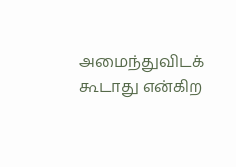அமைந்துவிடக் கூடாது என்கிற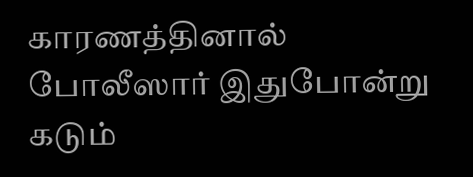காரணத்தினால் போலீஸார் இதுபோன்று கடும்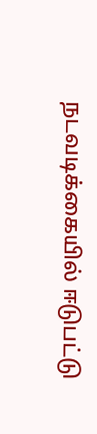நடவடிக்கையில் ஈடுபட்டு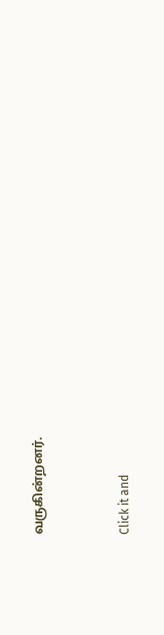வருகின்றனர்.


Click it and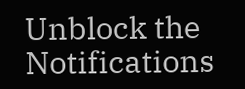Unblock the Notifications